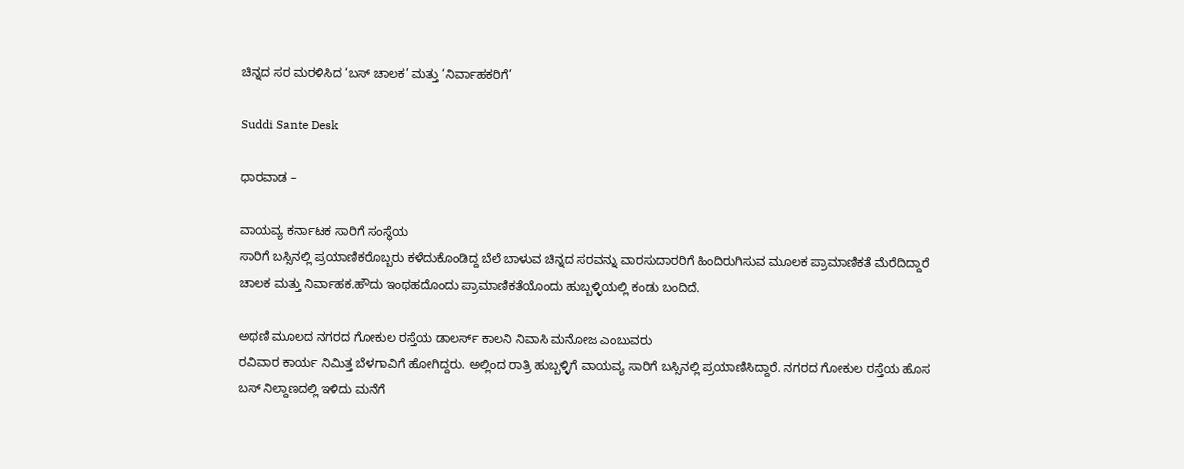ಚಿನ್ನದ ಸರ ಮರಳಿಸಿದ ‘ಬಸ್ ಚಾಲಕ’ ಮತ್ತು ‘ನಿರ್ವಾಹಕರಿಗೆ’

Suddi Sante Desk

ಧಾರವಾಡ –

ವಾಯವ್ಯ ಕರ್ನಾಟಕ ಸಾರಿಗೆ ಸಂಸ್ಥೆಯ
ಸಾರಿಗೆ ಬಸ್ಸಿನಲ್ಲಿ ಪ್ರಯಾಣಿಕರೊಬ್ಬರು ಕಳೆದುಕೊಂಡಿದ್ದ ಬೆಲೆ ಬಾಳುವ ಚಿನ್ನದ ಸರವನ್ನು ವಾರಸುದಾರರಿಗೆ ಹಿಂದಿರುಗಿಸುವ ಮೂಲಕ ಪ್ರಾಮಾಣಿಕತೆ ಮೆರೆದಿದ್ದಾರೆ ಚಾಲಕ ಮತ್ತು ನಿರ್ವಾಹಕ.ಹೌದು ಇಂಥಹದೊಂದು ಪ್ರಾಮಾಣಿಕತೆಯೊಂದು ಹುಬ್ಬಳ್ಳಿಯಲ್ಲಿ ಕಂಡು ಬಂದಿದೆ.

ಅಥಣಿ ಮೂಲದ ನಗರದ ಗೋಕುಲ ರಸ್ತೆಯ ಡಾಲರ್ಸ್ ಕಾಲನಿ ನಿವಾಸಿ ಮನೋಜ ಎಂಬುವರು
ರವಿವಾರ ಕಾರ್ಯ ನಿಮಿತ್ತ ಬೆಳಗಾವಿಗೆ ಹೋಗಿದ್ದರು. ಅಲ್ಲಿಂದ ರಾತ್ರಿ ಹುಬ್ಬಳ್ಳಿಗೆ ವಾಯವ್ಯ ಸಾರಿಗೆ ಬಸ್ಸಿನಲ್ಲಿ ಪ್ರಯಾಣಿಸಿದ್ದಾರೆ. ನಗರದ ಗೋಕುಲ ರಸ್ತೆಯ ಹೊಸ ಬಸ್ ನಿಲ್ದಾಣದಲ್ಲಿ ಇಳಿದು ಮನೆಗೆ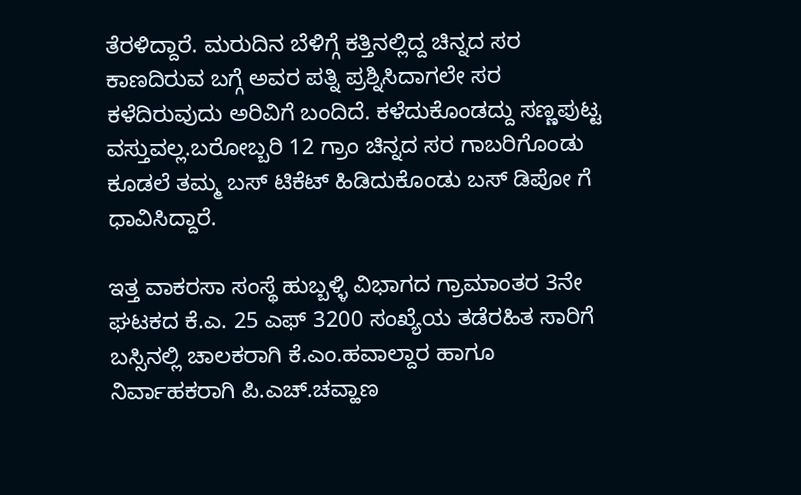ತೆರಳಿದ್ದಾರೆ. ಮರುದಿನ ಬೆಳಿಗ್ಗೆ ಕತ್ತಿನಲ್ಲಿದ್ದ ಚಿನ್ನದ ಸರ ಕಾಣದಿರುವ ಬಗ್ಗೆ ಅವರ ಪತ್ನಿ ಪ್ರಶ್ನಿಸಿದಾಗಲೇ ಸರ ಕಳೆದಿರುವುದು ಅರಿವಿಗೆ ಬಂದಿದೆ. ಕಳೆದುಕೊಂಡದ್ದು ಸಣ್ಣಪುಟ್ಟ ವಸ್ತುವಲ್ಲ.ಬರೋಬ್ಬರಿ 12 ಗ್ರಾಂ ಚಿನ್ನದ ಸರ ಗಾಬರಿಗೊಂಡು ಕೂಡಲೆ ತಮ್ಮ ಬಸ್ ಟಿಕೆಟ್ ಹಿಡಿದುಕೊಂಡು ಬಸ್ ಡಿಪೋ ಗೆ ಧಾವಿಸಿದ್ದಾರೆ.

ಇತ್ತ ವಾಕರಸಾ ಸಂಸ್ಥೆ ಹುಬ್ಬಳ್ಳಿ ವಿಭಾಗದ ಗ್ರಾಮಾಂತರ 3ನೇ ಘಟಕದ ಕೆ.ಎ. 25 ಎಫ್ 3200 ಸಂಖ್ಯೆಯ ತಡೆರಹಿತ ಸಾರಿಗೆ ಬಸ್ಸಿನಲ್ಲಿ ಚಾಲಕರಾಗಿ ಕೆ.ಎಂ.ಹವಾಲ್ದಾರ ಹಾಗೂ ನಿರ್ವಾಹಕರಾಗಿ ಪಿ.ಎಚ್.ಚವ್ಹಾಣ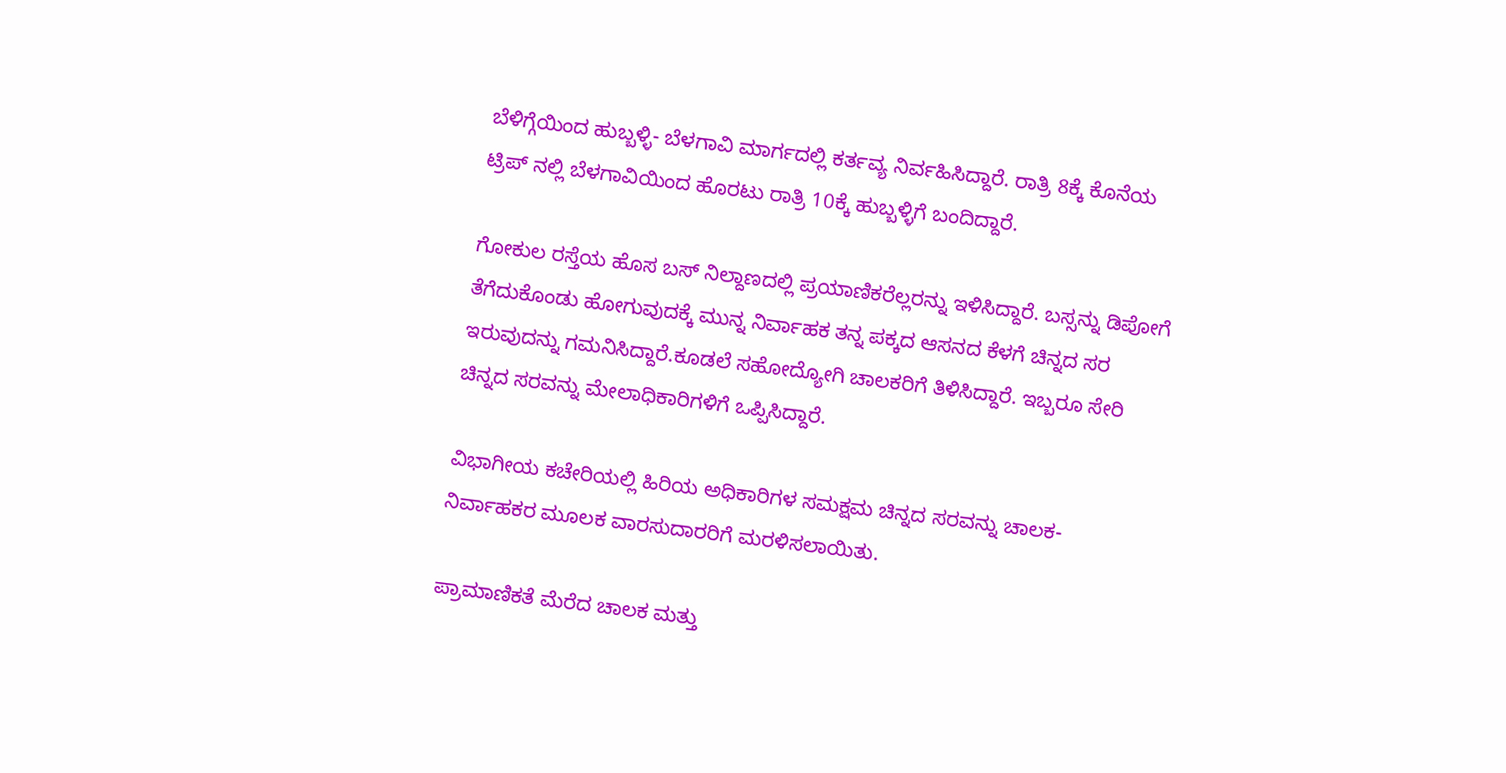ಬೆಳಿಗ್ಗೆಯಿಂದ ಹುಬ್ಬಳ್ಳಿ- ಬೆಳಗಾವಿ ಮಾರ್ಗದಲ್ಲಿ ಕರ್ತವ್ಯ ನಿರ್ವಹಿಸಿದ್ದಾರೆ. ರಾತ್ರಿ 8ಕ್ಕೆ ಕೊನೆಯ ಟ್ರಿಪ್ ನಲ್ಲಿ ಬೆಳಗಾವಿಯಿಂದ ಹೊರಟು ರಾತ್ರಿ 10ಕ್ಕೆ ಹುಬ್ಬಳ್ಳಿಗೆ ಬಂದಿದ್ದಾರೆ.

ಗೋಕುಲ ರಸ್ತೆಯ ಹೊಸ ಬಸ್ ನಿಲ್ದಾಣದಲ್ಲಿ ಪ್ರಯಾಣಿಕರೆಲ್ಲರನ್ನು ಇಳಿಸಿದ್ದಾರೆ. ಬಸ್ಸನ್ನು ಡಿಪೋಗೆ ತೆಗೆದುಕೊಂಡು ಹೋಗುವುದಕ್ಕೆ ಮುನ್ನ ನಿರ್ವಾಹಕ ತನ್ನ ಪಕ್ಕದ ಆಸನದ ಕೆಳಗೆ ಚಿನ್ನದ ಸರ ಇರುವುದನ್ನು ಗಮನಿಸಿದ್ದಾರೆ.ಕೂಡಲೆ ಸಹೋದ್ಯೋಗಿ ಚಾಲಕರಿಗೆ ತಿಳಿಸಿದ್ದಾರೆ. ಇಬ್ಬರೂ ಸೇರಿ ಚಿನ್ನದ ಸರವನ್ನು ಮೇಲಾಧಿಕಾರಿಗಳಿಗೆ ಒಪ್ಪಿಸಿದ್ದಾರೆ.

ವಿಭಾಗೀಯ ಕಚೇರಿಯಲ್ಲಿ ಹಿರಿಯ ಅಧಿಕಾರಿಗಳ ಸಮಕ್ಷಮ ಚಿನ್ನದ ಸರವನ್ನು ಚಾಲಕ- ನಿರ್ವಾಹಕರ ಮೂಲಕ ವಾರಸುದಾರರಿಗೆ ಮರಳಿಸಲಾಯಿತು.

ಪ್ರಾಮಾಣಿಕತೆ ಮೆರೆದ ಚಾಲಕ ಮತ್ತು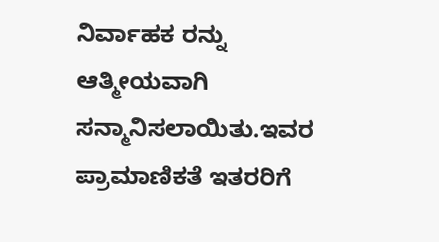ನಿರ್ವಾಹಕ ರನ್ನು ಆತ್ಮೀಯವಾಗಿ ಸನ್ಮಾನಿಸಲಾಯಿತು.ಇವರ ಪ್ರಾಮಾಣಿಕತೆ ಇತರರಿಗೆ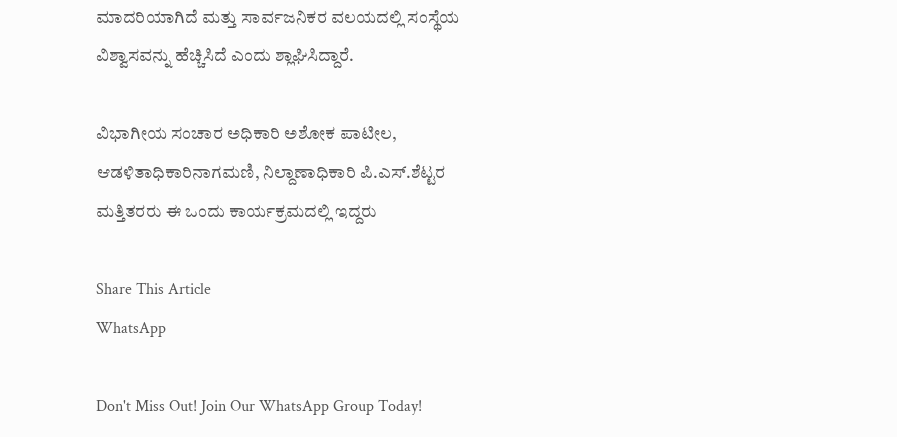ಮಾದರಿಯಾಗಿದೆ ಮತ್ತು ಸಾರ್ವಜನಿಕರ ವಲಯದಲ್ಲಿ ಸಂಸ್ಥೆಯ ವಿಶ್ವಾಸವನ್ನು ಹೆಚ್ಚಿಸಿದೆ ಎಂದು ಶ್ಲಾಘಿಸಿದ್ದಾರೆ.

ವಿಭಾಗೀಯ ಸಂಚಾರ ಅಧಿಕಾರಿ ಅಶೋಕ ಪಾಟೀಲ, ಆಡಳಿತಾಧಿಕಾರಿ‌ನಾಗಮಣಿ, ನಿಲ್ದಾಣಾಧಿಕಾರಿ ಪಿ.ಎಸ್.ಶೆಟ್ಟರ ಮತ್ತಿತರರು ಈ ಒಂದು ಕಾರ್ಯಕ್ರಮದಲ್ಲಿ ಇದ್ದರು

Share This Article
WhatsApp

Don't Miss Out! Join Our WhatsApp Group Today!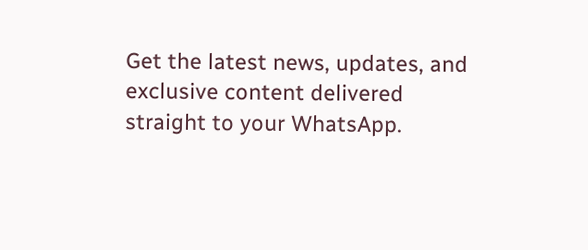Get the latest news, updates, and exclusive content delivered straight to your WhatsApp.